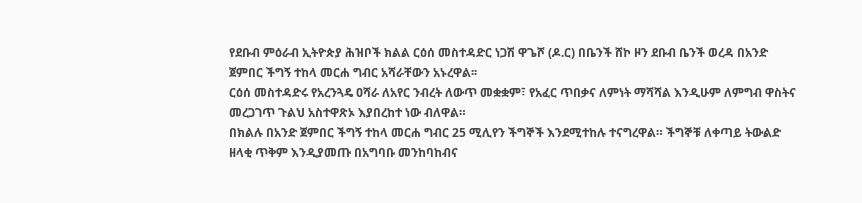የደቡብ ምዕራብ ኢትዮጵያ ሕዝቦች ክልል ርዕሰ መስተዳድር ነጋሽ ዋጌሾ (ዶ.ር) በቤንች ሸኮ ዞን ደቡብ ቤንች ወረዳ በአንድ ጀምበር ችግኝ ተከላ መርሐ ግብር አሻራቸውን አኑረዋል፡፡
ርዕሰ መስተዳድሩ የአረንጓዴ ዐሻራ ለአየር ንብረት ለውጥ መቋቋም፣ የአፈር ጥበቃና ለምነት ማሻሻል እንዲሁም ለምግብ ዋስትና መረጋገጥ ጉልህ አስተዋጽኦ እያበረከተ ነው ብለዋል።
በክልሉ በአንድ ጀምበር ችግኝ ተከላ መርሐ ግብር 25 ሚሊየን ችግኞች እንደሚተከሉ ተናግረዋል። ችግኞቹ ለቀጣይ ትውልድ ዘላቂ ጥቅም እንዲያመጡ በአግባቡ መንከባከብና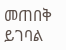መጠበቅ ይገባል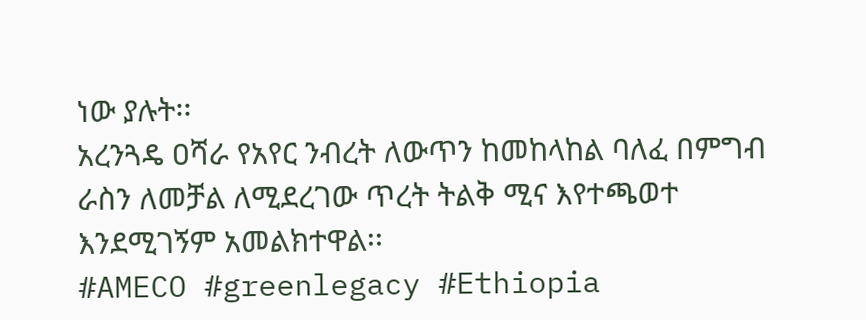ነው ያሉት፡፡
አረንጓዴ ዐሻራ የአየር ንብረት ለውጥን ከመከላከል ባለፈ በምግብ ራስን ለመቻል ለሚደረገው ጥረት ትልቅ ሚና እየተጫወተ እንደሚገኝም አመልክተዋል፡፡
#AMECO #greenlegacy #Ethiopia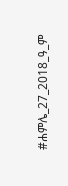#ሐምሌ_27_2018_ዓ_ም